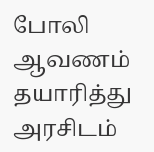போலி ஆவணம் தயாரித்து அரசிடம்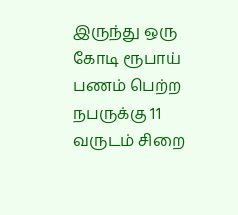இருந்து ஒரு கோடி ரூபாய் பணம் பெற்ற நபருக்கு 11 வருடம் சிறை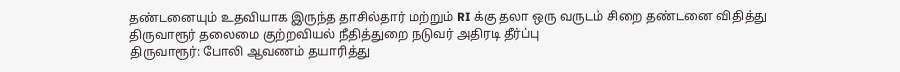தண்டனையும் உதவியாக இருந்த தாசில்தார் மற்றும் RI க்கு தலா ஒரு வருடம் சிறை தண்டனை விதித்து திருவாரூர் தலைமை குற்றவியல் நீதித்துறை நடுவர் அதிரடி தீர்ப்பு
திருவாரூர்: போலி ஆவணம் தயாரித்து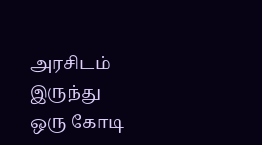அரசிடம் இருந்து ஒரு கோடி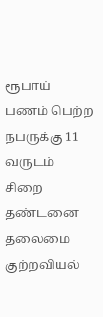ரூபாய் பணம் பெற்ற நபருக்கு 11 வருடம் சிறை தண்டனை தலைமை குற்றவியல்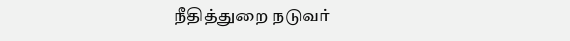நீதித்துறை நடுவர்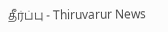தீர்ப்பு - Thiruvarur News